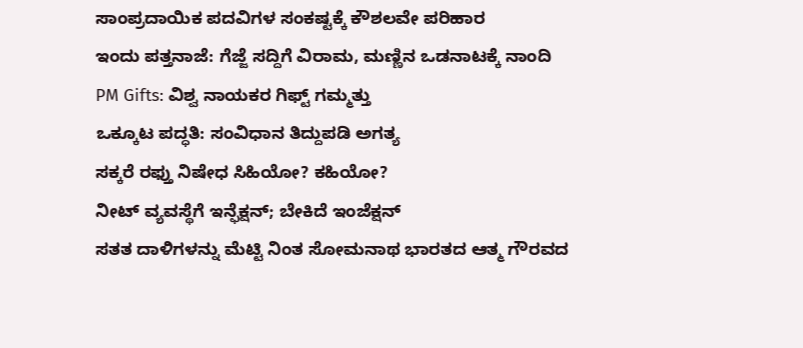ಸಾಂಪ್ರದಾಯಿಕ ಪದವಿಗಳ ಸಂಕಷ್ಟಕ್ಕೆ ಕೌಶಲವೇ ಪರಿಹಾರ
ಇಂದು ಪತ್ತನಾಜೆ: ಗೆಜ್ಜೆ ಸದ್ದಿಗೆ ವಿರಾಮ, ಮಣ್ಣಿನ ಒಡನಾಟಕ್ಕೆ ನಾಂದಿ
PM Gifts: ವಿಶ್ವ ನಾಯಕರ ಗಿಫ್ಟ್ ಗಮ್ಮತ್ತು
ಒಕ್ಕೂಟ ಪದ್ಧತಿ: ಸಂವಿಧಾನ ತಿದ್ದುಪಡಿ ಅಗತ್ಯ
ಸಕ್ಕರೆ ರಫ್ತು ನಿಷೇಧ ಸಿಹಿಯೋ? ಕಹಿಯೋ?
ನೀಟ್ ವ್ಯವಸ್ಥೆಗೆ ಇನ್ಫೆಕ್ಷನ್; ಬೇಕಿದೆ ಇಂಜೆಕ್ಷನ್
ಸತತ ದಾಳಿಗಳನ್ನು ಮೆಟ್ಟಿ ನಿಂತ ಸೋಮನಾಥ ಭಾರತದ ಆತ್ಮ ಗೌರವದ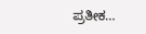ಪ್ರತೀಕ…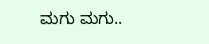ಮಗು ಮಗು..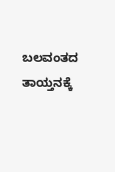ಬಲವಂತದ ತಾಯ್ತನಕ್ಕೆ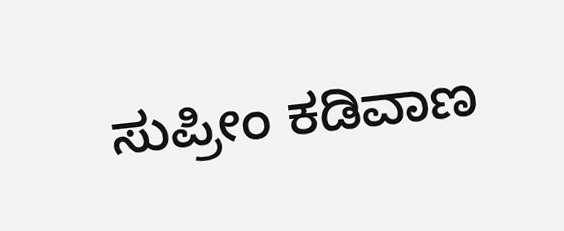ಸುಪ್ರೀಂ ಕಡಿವಾಣ